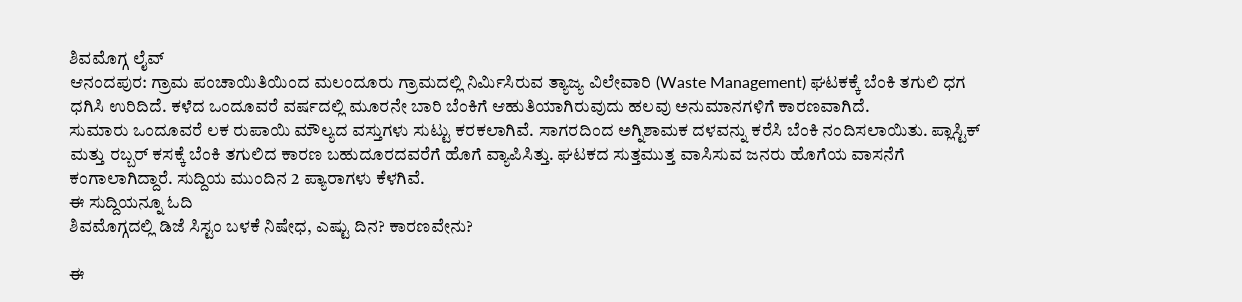ಶಿವಮೊಗ್ಗ ಲೈವ್
ಆನಂದಪುರ: ಗ್ರಾಮ ಪಂಚಾಯಿತಿಯಿಂದ ಮಲಂದೂರು ಗ್ರಾಮದಲ್ಲಿ ನಿರ್ಮಿಸಿರುವ ತ್ಯಾಜ್ಯ ವಿಲೇವಾರಿ (Waste Management) ಘಟಕಕ್ಕೆ ಬೆಂಕಿ ತಗುಲಿ ಧಗ ಧಗಿಸಿ ಉರಿದಿದೆ. ಕಳೆದ ಒಂದೂವರೆ ವರ್ಷದಲ್ಲಿ ಮೂರನೇ ಬಾರಿ ಬೆಂಕಿಗೆ ಆಹುತಿಯಾಗಿರುವುದು ಹಲವು ಅನುಮಾನಗಳಿಗೆ ಕಾರಣವಾಗಿದೆ.
ಸುಮಾರು ಒಂದೂವರೆ ಲಕ ರುಪಾಯಿ ಮೌಲ್ಯದ ವಸ್ತುಗಳು ಸುಟ್ಟು ಕರಕಲಾಗಿವೆ. ಸಾಗರದಿಂದ ಅಗ್ನಿಶಾಮಕ ದಳವನ್ನು ಕರೆಸಿ ಬೆಂಕಿ ನಂದಿಸಲಾಯಿತು. ಪ್ಲಾಸ್ಟಿಕ್ ಮತ್ತು ರಬ್ಬರ್ ಕಸಕ್ಕೆ ಬೆಂಕಿ ತಗುಲಿದ ಕಾರಣ ಬಹುದೂರದವರೆಗೆ ಹೊಗೆ ವ್ಯಾಪಿಸಿತ್ತು. ಘಟಕದ ಸುತ್ತಮುತ್ತ ವಾಸಿಸುವ ಜನರು ಹೊಗೆಯ ವಾಸನೆಗೆ ಕಂಗಾಲಾಗಿದ್ದಾರೆ. ಸುದ್ದಿಯ ಮುಂದಿನ 2 ಪ್ಯಾರಾಗಳು ಕೆಳಗಿವೆ.
ಈ ಸುದ್ದಿಯನ್ನೂ ಓದಿ
ಶಿವಮೊಗ್ಗದಲ್ಲಿ ಡಿಜೆ ಸಿಸ್ಟಂ ಬಳಕೆ ನಿಷೇಧ, ಎಷ್ಟು ದಿನ? ಕಾರಣವೇನು?

ಈ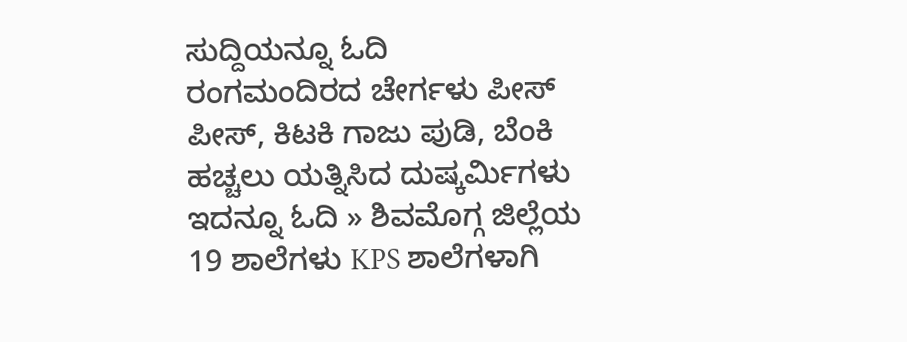ಸುದ್ದಿಯನ್ನೂ ಓದಿ
ರಂಗಮಂದಿರದ ಚೇರ್ಗಳು ಪೀಸ್ ಪೀಸ್, ಕಿಟಕಿ ಗಾಜು ಪುಡಿ, ಬೆಂಕಿ ಹಚ್ಚಲು ಯತ್ನಿಸಿದ ದುಷ್ಕರ್ಮಿಗಳು
ಇದನ್ನೂ ಓದಿ » ಶಿವಮೊಗ್ಗ ಜಿಲ್ಲೆಯ 19 ಶಾಲೆಗಳು KPS ಶಾಲೆಗಳಾಗಿ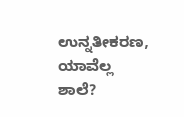ಉನ್ನತೀಕರಣ, ಯಾವೆಲ್ಲ ಶಾಲೆ?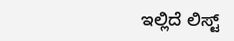ಇಲ್ಲಿದೆ ಲಿಸ್ಟ್